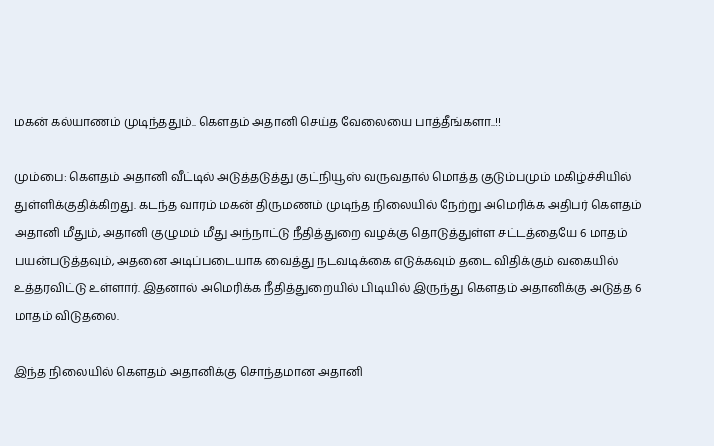மகன் கல்யாணம் முடிந்ததும்.. கௌதம் அதானி செய்த வேலையை பாத்தீங்களா..!!

மும்பை: கௌதம் அதானி வீட்டில் அடுத்தடுத்து குட்நியூஸ் வருவதால் மொத்த குடும்பமும் மகிழ்ச்சியில் துள்ளிக்குதிக்கிறது. கடந்த வாரம் மகன் திருமணம் முடிந்த நிலையில் நேற்று அமெரிக்க அதிபர் கௌதம் அதானி மீதும், அதானி குழுமம் மீது அந்நாட்டு நீதித்துறை வழக்கு தொடுத்துள்ள சட்டத்தையே 6 மாதம் பயன்படுத்தவும், அதனை அடிப்படையாக வைத்து நடவடிக்கை எடுக்கவும் தடை விதிக்கும் வகையில் உத்தரவிட்டு உள்ளார். இதனால் அமெரிக்க நீதித்துறையில் பிடியில் இருந்து கௌதம் அதானிக்கு அடுத்த 6 மாதம் விடுதலை.

இந்த நிலையில் கௌதம் அதானிக்கு சொந்தமான அதானி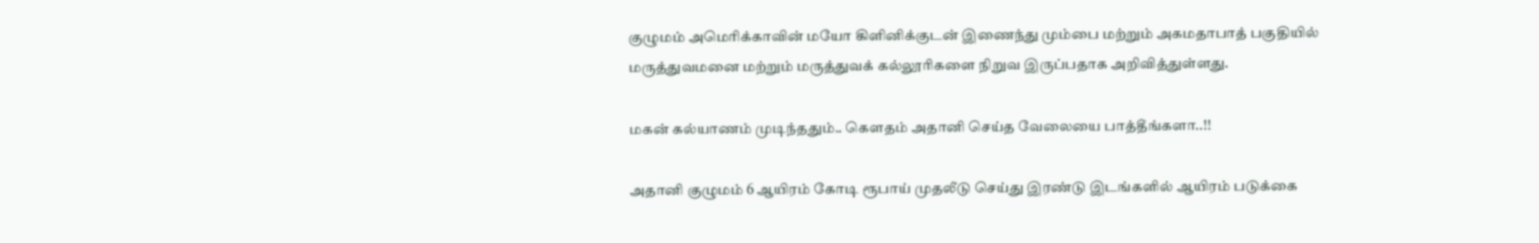குழுமம் அமெரிக்காவின் மயோ கிளினிக்குடன் இணைந்து மும்பை மற்றும் அகமதாபாத் பகுதியில் மருத்துவமனை மற்றும் மருத்துவக் கல்லூரிகளை நிறுவ இருப்பதாக அறிவித்துள்ளது.

மகன் கல்யாணம் முடிந்ததும்.. கௌதம் அதானி செய்த வேலையை பாத்தீங்களா..!!

அதானி குழுமம் 6 ஆயிரம் கோடி ரூபாய் முதலீடு செய்து இரண்டு இடங்களில் ஆயிரம் படுக்கை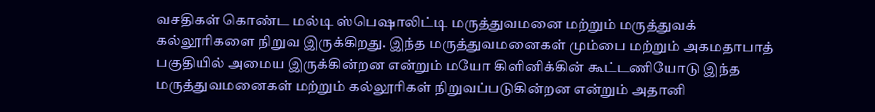வசதிகள் கொண்ட மல்டி ஸ்பெஷாலிட்டி மருத்துவமனை மற்றும் மருத்துவக் கல்லூரிகளை நிறுவ இருக்கிறது. இந்த மருத்துவமனைகள் மும்பை மற்றும் அகமதாபாத் பகுதியில் அமைய இருக்கின்றன என்றும் மயோ கிளினிக்கின் கூட்டணியோடு இந்த மருத்துவமனைகள் மற்றும் கல்லூரிகள் நிறுவப்படுகின்றன என்றும் அதானி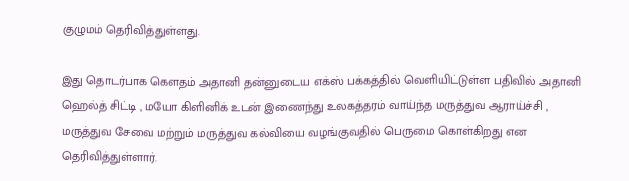குழுமம் தெரிவித்துள்ளது.

இது தொடர்பாக கௌதம் அதானி தன்னுடைய எக்ஸ் பக்கத்தில் வெளியிட்டுள்ள பதிவில் அதானி ஹெல்த் சிட்டி , மயோ கிளினிக் உடன் இணைந்து உலகத்தரம் வாய்ந்த மருத்துவ ஆராய்ச்சி , மருத்துவ சேவை மற்றும் மருத்துவ கல்வியை வழங்குவதில் பெருமை கொள்கிறது என தெரிவித்துள்ளார்.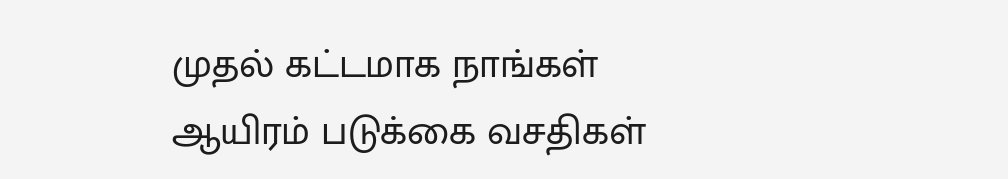முதல் கட்டமாக நாங்கள் ஆயிரம் படுக்கை வசதிகள்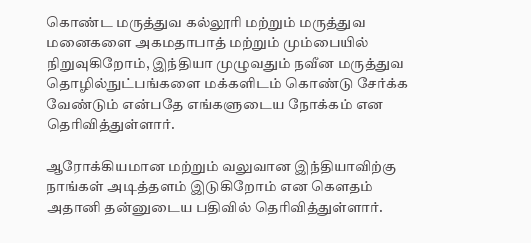கொண்ட மருத்துவ கல்லூரி மற்றும் மருத்துவ மனைகளை அகமதாபாத் மற்றும் மும்பையில் நிறுவுகிறோம், இந்தியா முழுவதும் நவீன மருத்துவ தொழில்நுட்பங்களை மக்களிடம் கொண்டு சேர்க்க வேண்டும் என்பதே எங்களுடைய நோக்கம் என தெரிவித்துள்ளார்.

ஆரோக்கியமான மற்றும் வலுவான இந்தியாவிற்கு நாங்கள் அடித்தளம் இடுகிறோம் என கௌதம் அதானி தன்னுடைய பதிவில் தெரிவித்துள்ளார்.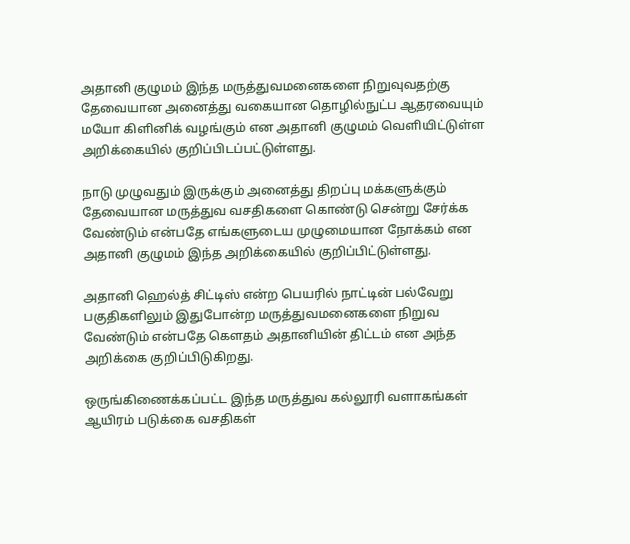அதானி குழுமம் இந்த மருத்துவமனைகளை நிறுவுவதற்கு தேவையான அனைத்து வகையான தொழில்நுட்ப ஆதரவையும் மயோ கிளினிக் வழங்கும் என அதானி குழுமம் வெளியிட்டுள்ள அறிக்கையில் குறிப்பிடப்பட்டுள்ளது.

நாடு முழுவதும் இருக்கும் அனைத்து திறப்பு மக்களுக்கும் தேவையான மருத்துவ வசதிகளை கொண்டு சென்று சேர்க்க வேண்டும் என்பதே எங்களுடைய முழுமையான நோக்கம் என அதானி குழுமம் இந்த அறிக்கையில் குறிப்பிட்டுள்ளது.

அதானி ஹெல்த் சிட்டிஸ் என்ற பெயரில் நாட்டின் பல்வேறு பகுதிகளிலும் இதுபோன்ற மருத்துவமனைகளை நிறுவ வேண்டும் என்பதே கௌதம் அதானியின் திட்டம் என அந்த அறிக்கை குறிப்பிடுகிறது.

ஒருங்கிணைக்கப்பட்ட இந்த மருத்துவ கல்லூரி வளாகங்கள் ஆயிரம் படுக்கை வசதிகள்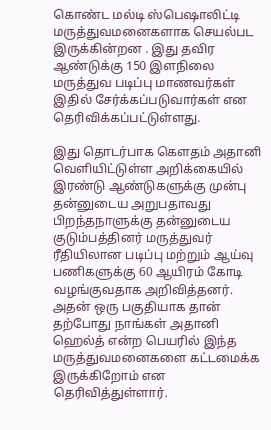கொண்ட மல்டி ஸ்பெஷாலிட்டி மருத்துவமனைகளாக செயல்பட இருக்கின்றன . இது தவிர ஆண்டுக்கு 150 இளநிலை மருத்துவ படிப்பு மாணவர்கள் இதில் சேர்க்கப்படுவார்கள் என தெரிவிக்கப்பட்டுள்ளது.

இது தொடர்பாக கௌதம் அதானி வெளியிட்டுள்ள அறிக்கையில் இரண்டு ஆண்டுகளுக்கு முன்பு தன்னுடைய அறுபதாவது பிறந்தநாளுக்கு தன்னுடைய குடும்பத்தினர் மருத்துவர் ரீதியிலான படிப்பு மற்றும் ஆய்வு பணிகளுக்கு 60 ஆயிரம் கோடி வழங்குவதாக அறிவித்தனர். அதன் ஒரு பகுதியாக தான் தற்போது நாங்கள் அதானி ஹெல்த் என்ற பெயரில் இந்த மருத்துவமனைகளை கட்டமைக்க இருக்கிறோம் என தெரிவித்துள்ளார்.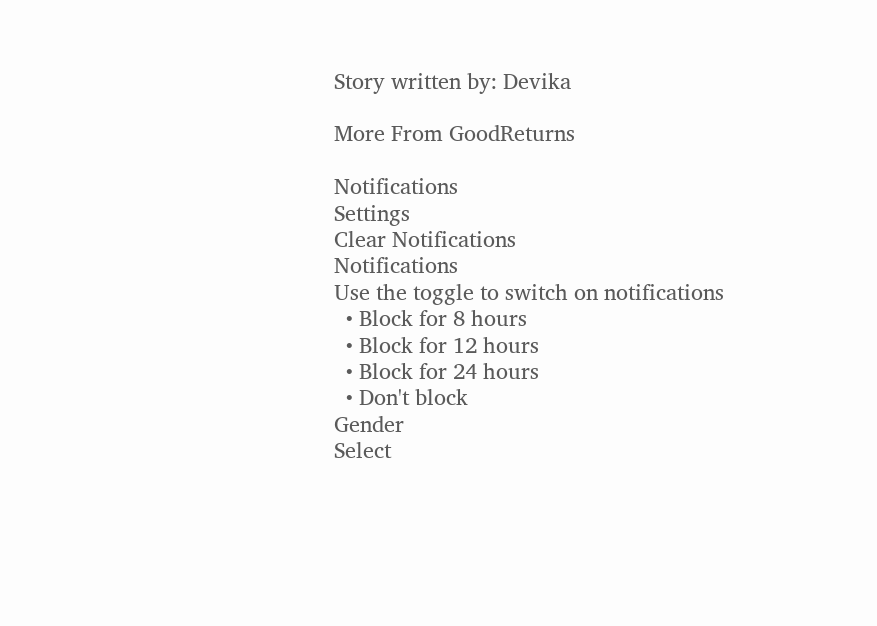Story written by: Devika

More From GoodReturns

Notifications
Settings
Clear Notifications
Notifications
Use the toggle to switch on notifications
  • Block for 8 hours
  • Block for 12 hours
  • Block for 24 hours
  • Don't block
Gender
Select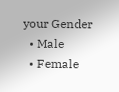your Gender
  • Male
  • Female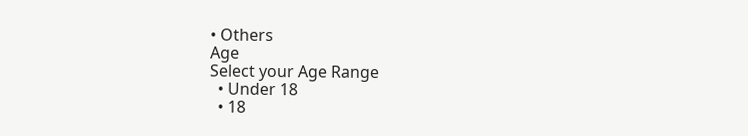• Others
Age
Select your Age Range
  • Under 18
  • 18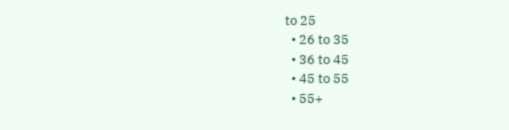to 25
  • 26 to 35
  • 36 to 45
  • 45 to 55
  • 55+